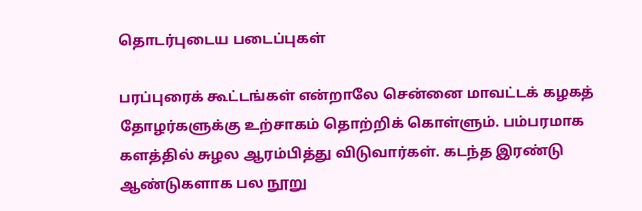தொடர்புடைய படைப்புகள்

பரப்புரைக் கூட்டங்கள் என்றாலே சென்னை மாவட்டக் கழகத் தோழர்களுக்கு உற்சாகம் தொற்றிக் கொள்ளும். பம்பரமாக களத்தில் சுழல ஆரம்பித்து விடுவார்கள். கடந்த இரண்டு ஆண்டுகளாக பல நூறு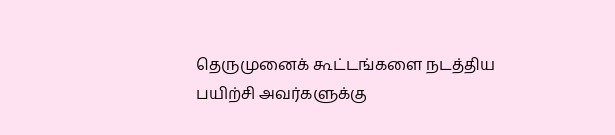தெருமுனைக் கூட்டங்களை நடத்திய பயிற்சி அவர்களுக்கு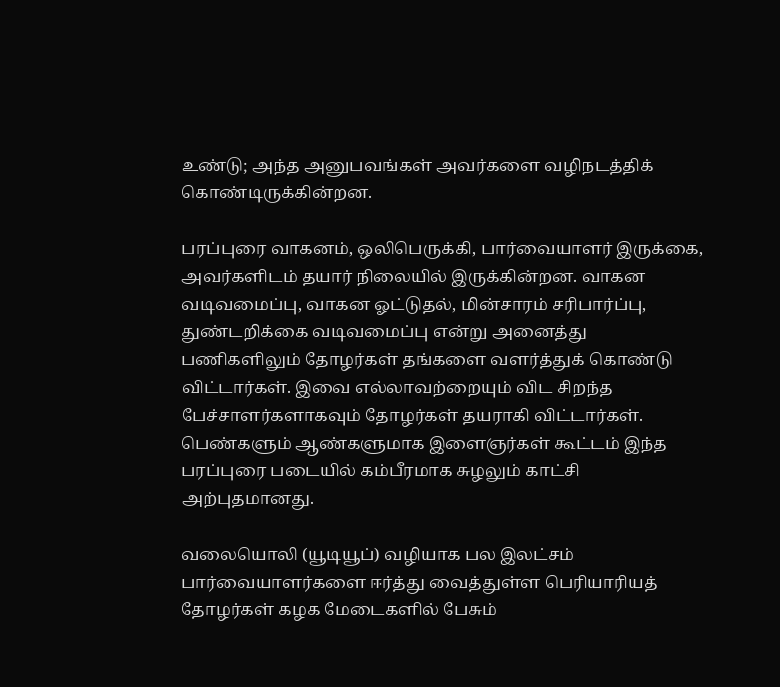உண்டு; அந்த அனுபவங்கள் அவர்களை வழிநடத்திக் கொண்டிருக்கின்றன.

பரப்புரை வாகனம், ஒலிபெருக்கி, பார்வையாளர் இருக்கை, அவர்களிடம் தயார் நிலையில் இருக்கின்றன. வாகன வடிவமைப்பு, வாகன ஓட்டுதல், மின்சாரம் சரிபார்ப்பு, துண்டறிக்கை வடிவமைப்பு என்று அனைத்து பணிகளிலும் தோழர்கள் தங்களை வளர்த்துக் கொண்டு விட்டார்கள். இவை எல்லாவற்றையும் விட சிறந்த பேச்சாளர்களாகவும் தோழர்கள் தயராகி விட்டார்கள். பெண்களும் ஆண்களுமாக இளைஞர்கள் கூட்டம் இந்த பரப்புரை படையில் கம்பீரமாக சுழலும் காட்சி அற்புதமானது.

வலையொலி (யூடியூப்) வழியாக பல இலட்சம் பார்வையாளர்களை ஈர்த்து வைத்துள்ள பெரியாரியத் தோழர்கள் கழக மேடைகளில் பேசும்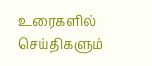உரைகளில் செய்திகளும்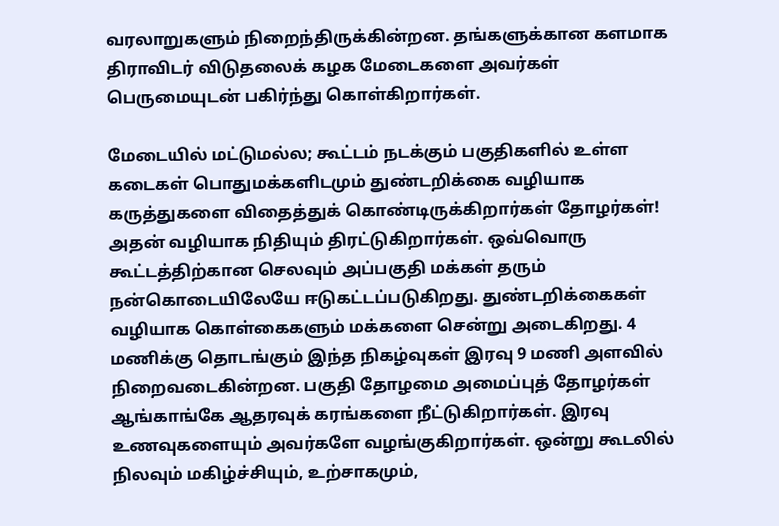வரலாறுகளும் நிறைந்திருக்கின்றன. தங்களுக்கான களமாக திராவிடர் விடுதலைக் கழக மேடைகளை அவர்கள் பெருமையுடன் பகிர்ந்து கொள்கிறார்கள்.

மேடையில் மட்டுமல்ல; கூட்டம் நடக்கும் பகுதிகளில் உள்ள கடைகள் பொதுமக்களிடமும் துண்டறிக்கை வழியாக கருத்துகளை விதைத்துக் கொண்டிருக்கிறார்கள் தோழர்கள்! அதன் வழியாக நிதியும் திரட்டுகிறார்கள். ஒவ்வொரு கூட்டத்திற்கான செலவும் அப்பகுதி மக்கள் தரும் நன்கொடையிலேயே ஈடுகட்டப்படுகிறது. துண்டறிக்கைகள் வழியாக கொள்கைகளும் மக்களை சென்று அடைகிறது. 4 மணிக்கு தொடங்கும் இந்த நிகழ்வுகள் இரவு 9 மணி அளவில் நிறைவடைகின்றன. பகுதி தோழமை அமைப்புத் தோழர்கள் ஆங்காங்கே ஆதரவுக் கரங்களை நீட்டுகிறார்கள். இரவு உணவுகளையும் அவர்களே வழங்குகிறார்கள். ஒன்று கூடலில் நிலவும் மகிழ்ச்சியும், உற்சாகமும்,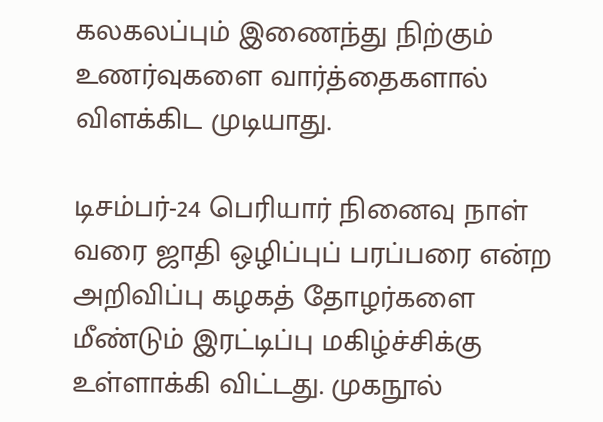கலகலப்பும் இணைந்து நிற்கும் உணர்வுகளை வார்த்தைகளால் விளக்கிட முடியாது.

டிசம்பர்-24 பெரியார் நினைவு நாள் வரை ஜாதி ஒழிப்புப் பரப்பரை என்ற அறிவிப்பு கழகத் தோழர்களை மீண்டும் இரட்டிப்பு மகிழ்ச்சிக்கு உள்ளாக்கி விட்டது. முகநூல்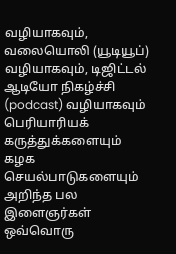வழியாகவும், வலையொலி (யூடியூப்) வழியாகவும், டிஜிட்டல் ஆடியோ நிகழ்ச்சி (podcast) வழியாகவும் பெரியாரியக் கருத்துக்களையும் கழக செயல்பாடுகளையும் அறிந்த பல இளைஞர்கள் ஒவ்வொரு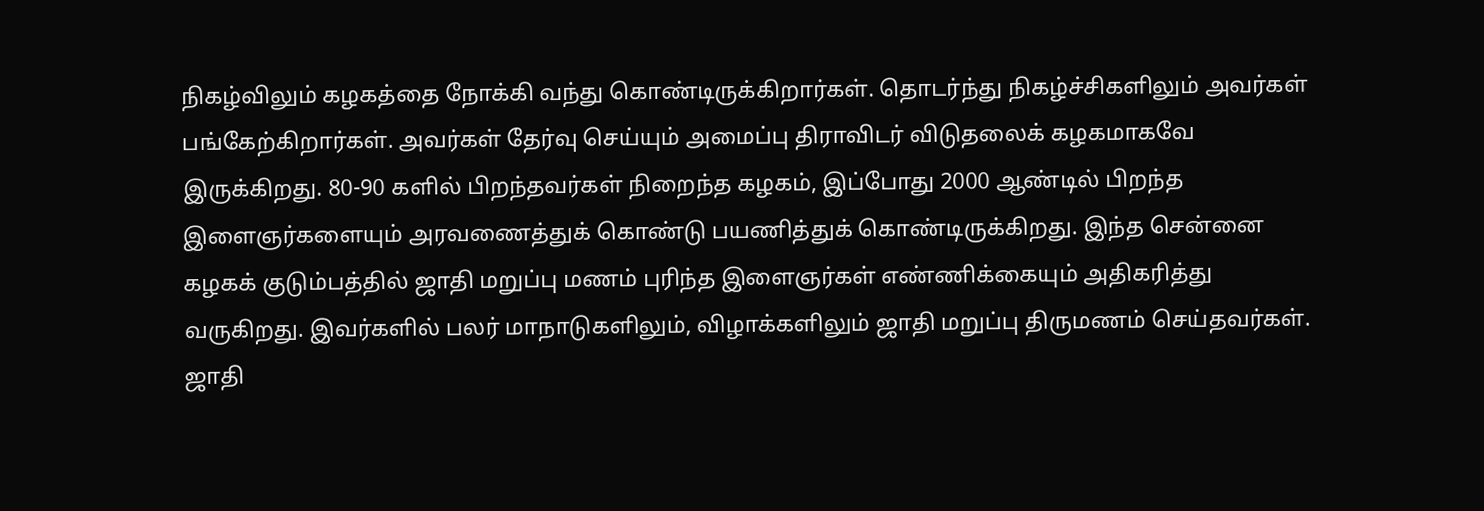நிகழ்விலும் கழகத்தை நோக்கி வந்து கொண்டிருக்கிறார்கள். தொடர்ந்து நிகழ்ச்சிகளிலும் அவர்கள் பங்கேற்கிறார்கள். அவர்கள் தேர்வு செய்யும் அமைப்பு திராவிடர் விடுதலைக் கழகமாகவே இருக்கிறது. 80-90 களில் பிறந்தவர்கள் நிறைந்த கழகம், இப்போது 2000 ஆண்டில் பிறந்த இளைஞர்களையும் அரவணைத்துக் கொண்டு பயணித்துக் கொண்டிருக்கிறது. இந்த சென்னை கழகக் குடும்பத்தில் ஜாதி மறுப்பு மணம் புரிந்த இளைஞர்கள் எண்ணிக்கையும் அதிகரித்து வருகிறது. இவர்களில் பலர் மாநாடுகளிலும், விழாக்களிலும் ஜாதி மறுப்பு திருமணம் செய்தவர்கள். ஜாதி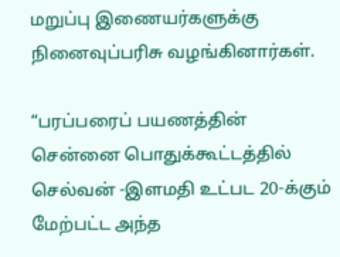மறுப்பு இணையர்களுக்கு நினைவுப்பரிசு வழங்கினார்கள்.

“பரப்பரைப் பயணத்தின் சென்னை பொதுக்கூட்டத்தில் செல்வன் -இளமதி உட்பட 20-க்கும் மேற்பட்ட அந்த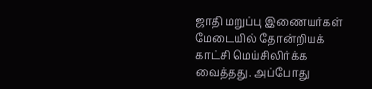ஜாதி மறுப்பு இணையர்கள் மேடையில் தோன்றியக் காட்சி மெய்சிலிர்க்க வைத்தது. அப்போது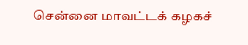சென்னை மாவட்டக் கழகச்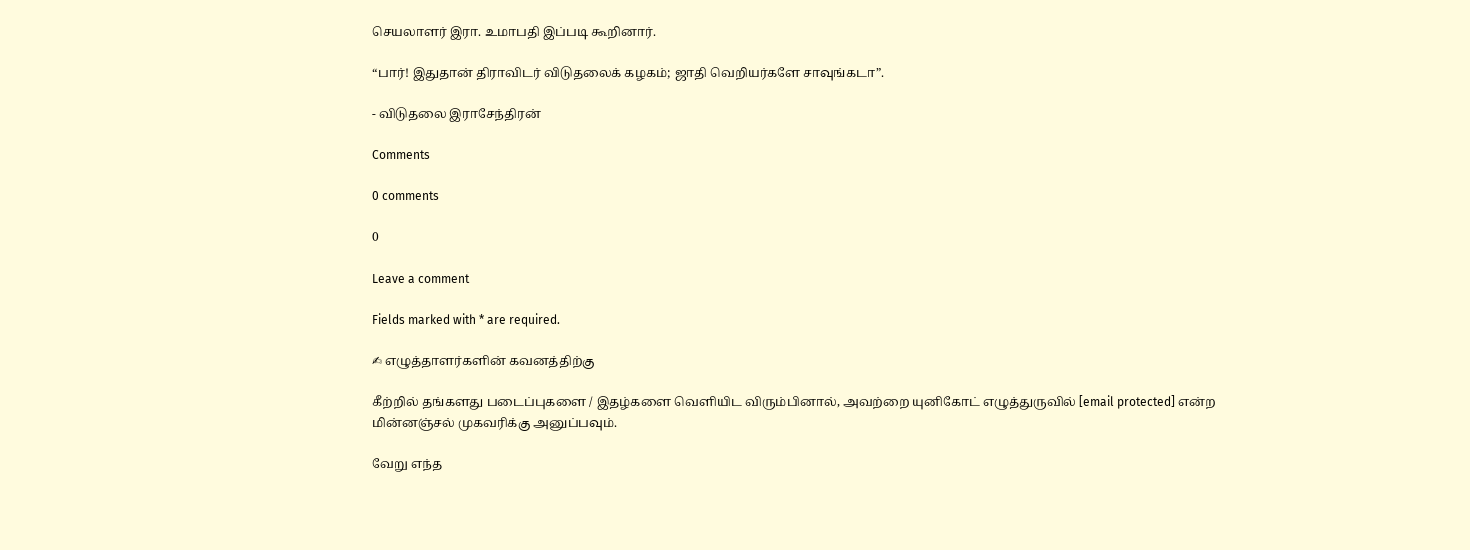செயலாளர் இரா. உமாபதி இப்படி கூறினார்.

“பார்! இதுதான் திராவிடர் விடுதலைக் கழகம்; ஜாதி வெறியர்களே சாவுங்கடா”.

- விடுதலை இராசேந்திரன்

Comments

0 comments

0

Leave a comment

Fields marked with * are required.

✍ எழுத்தாளர்களின் கவனத்திற்கு

கீற்றில் தங்களது படைப்புகளை / இதழ்களை வெளியிட விரும்பினால், அவற்றை யுனிகோட் எழுத்துருவில் [email protected] என்ற மின்னஞ்சல் முகவரிக்கு அனுப்பவும்.

வேறு எந்த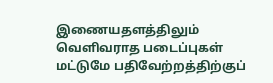இணையதளத்திலும் வெளிவராத படைப்புகள் மட்டுமே பதிவேற்றத்திற்குப்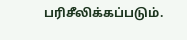பரிசீலிக்கப்படும்.